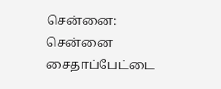சென்னை:
சென்னை சைதாப்பேட்டை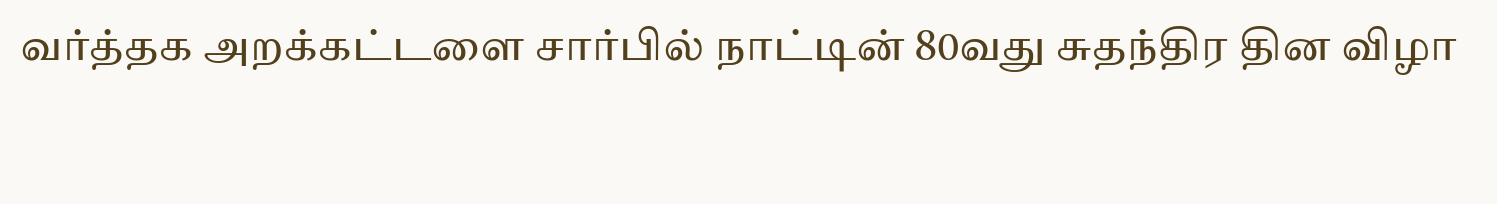வர்த்தக அறக்கட்டளை சார்பில் நாட்டின் 80வது சுதந்திர தின விழா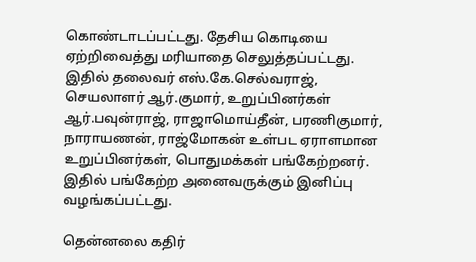கொண்டாடப்பட்டது. தேசிய கொடியை ஏற்றிவைத்து மரியாதை செலுத்தப்பட்டது.
இதில் தலைவர் எஸ்.கே.செல்வராஜ், செயலாளர் ஆர்.குமார், உறுப்பினர்கள் ஆர்.பவுன்ராஜ், ராஜாமொய்தீன், பரணிகுமார், நாராயணன், ராஜ்மோகன் உள்பட ஏராளமான உறுப்பினர்கள், பொதுமக்கள் பங்கேற்றனர். இதில் பங்கேற்ற அனைவருக்கும் இனிப்பு வழங்கப்பட்டது.

தென்னலை கதிர்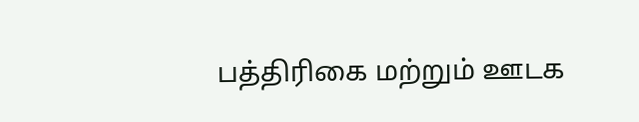பத்திரிகை மற்றும் ஊடக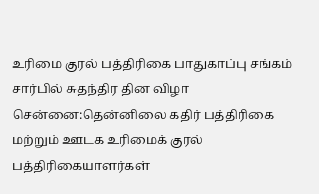உரிமை குரல் பத்திரிகை பாதுகாப்பு சங்கம் சார்பில் சுதந்திர தின விழா
சென்னை:தென்னிலை கதிர் பத்திரிகை மற்றும் ஊடக உரிமைக் குரல் பத்திரிகையாளர்கள்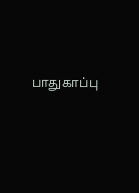பாதுகாப்பு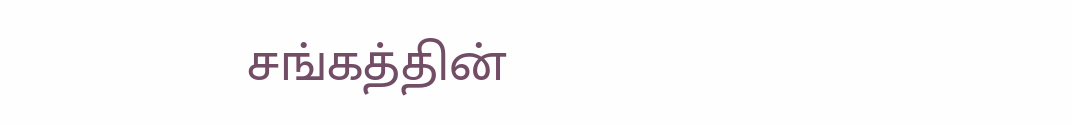சங்கத்தின்